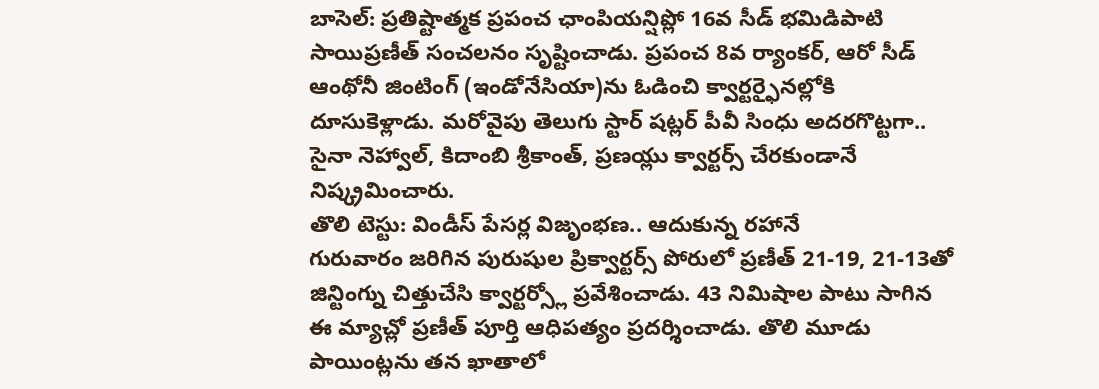బాసెల్: ప్రతిష్టాత్మక ప్రపంచ ఛాంపియన్షిప్లో 16వ సీడ్ భమిడిపాటి సాయిప్రణీత్ సంచలనం సృష్టించాడు. ప్రపంచ 8వ ర్యాంకర్, ఆరో సీడ్ ఆంథోనీ జింటింగ్ (ఇండోనేసియా)ను ఓడించి క్వార్టర్ఫైనల్లోకి దూసుకెళ్లాడు. మరోవైపు తెలుగు స్టార్ షట్లర్ పీవీ సింధు అదరగొట్టగా.. సైనా నెహ్వాల్, కిదాంబి శ్రీకాంత్, ప్రణయ్లు క్వార్టర్స్ చేరకుండానే నిష్క్రమించారు.
తొలి టెస్టు: విండీస్ పేసర్ల విజృంభణ.. ఆదుకున్న రహానే
గురువారం జరిగిన పురుషుల ప్రిక్వార్టర్స్ పోరులో ప్రణీత్ 21-19, 21-13తో జిన్టింగ్ను చిత్తుచేసి క్వార్టర్స్లో ప్రవేశించాడు. 43 నిమిషాల పాటు సాగిన ఈ మ్యాచ్లో ప్రణీత్ పూర్తి ఆధిపత్యం ప్రదర్శించాడు. తొలి మూడు పాయింట్లను తన ఖాతాలో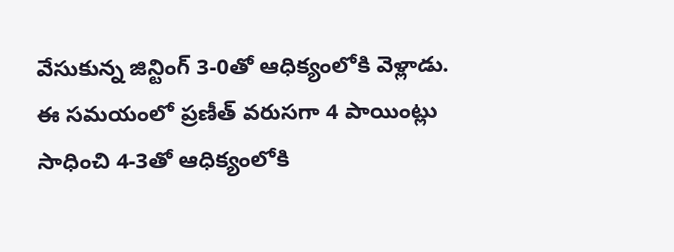వేసుకున్న జిన్టింగ్ 3-0తో ఆధిక్యంలోకి వెళ్లాడు. ఈ సమయంలో ప్రణీత్ వరుసగా 4 పాయింట్లు సాధించి 4-3తో ఆధిక్యంలోకి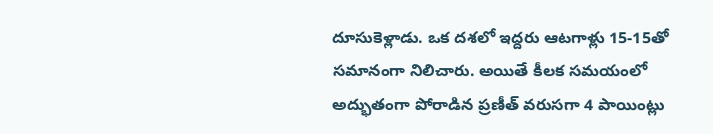దూసుకెళ్లాడు. ఒక దశలో ఇద్దరు ఆటగాళ్లు 15-15తో సమానంగా నిలిచారు. అయితే కీలక సమయంలో అద్భుతంగా పోరాడిన ప్రణీత్ వరుసగా 4 పాయింట్లు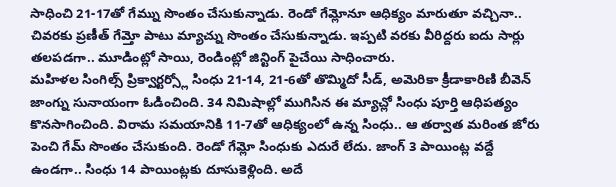సాధించి 21-17తో గేమ్ను సొంతం చేసుకున్నాడు. రెండో గేమ్లోనూ ఆధిక్యం మారుతూ వచ్చినా.. చివరకు ప్రణీత్ గేమ్తో పాటు మ్యాచ్ను సొంతం చేసుకున్నాడు. ఇప్పటి వరకు వీరిద్దరు ఐదు సార్లు తలపడగా.. మూడింట్లో సాయి, రెండింట్లో జిన్టింగ్ పైచేయి సాధించారు.
మహిళల సింగిల్స్ ప్రిక్వార్టర్స్లో సింధు 21-14, 21-6తో తొమ్మిదో సీడ్, అమెరికా క్రీడాకారిణి బీవెన్ జాంగ్ను సునాయంగా ఓడించింది. 34 నిమిషాల్లో ముగిసిన ఈ మ్యాచ్లో సింధు పూర్తి ఆధిపత్యం కొనసాగించింది. విరామ సమయానికి 11-7తో ఆధిక్యంలో ఉన్న సింధు.. ఆ తర్వాత మరింత జోరు పెంచి గేమ్ సొంతం చేసుకుంది. రెండో గేమ్లో సింధుకు ఎదురే లేదు. జాంగ్ 3 పాయింట్ల వద్దే ఉండగా.. సింధు 14 పాయింట్లకు దూసుకెళ్లింది. అదే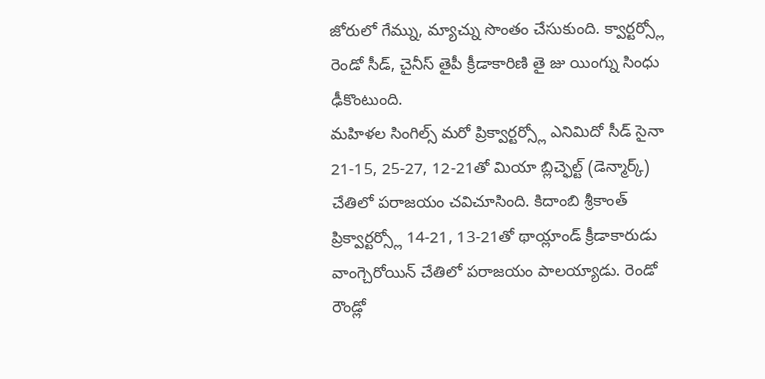జోరులో గేమ్ను, మ్యాచ్ను సొంతం చేసుకుంది. క్వార్టర్స్లో రెండో సీడ్, చైనీస్ తైపీ క్రీడాకారిణి తై జు యింగ్ను సింధు ఢీకొంటుంది.
మహిళల సింగిల్స్ మరో ప్రిక్వార్టర్స్లో ఎనిమిదో సీడ్ సైనా 21-15, 25-27, 12-21తో మియా బ్లిచ్ఫెల్ట్ (డెన్మార్క్) చేతిలో పరాజయం చవిచూసింది. కిదాంబి శ్రీకాంత్ ప్రిక్వార్టర్స్లో 14-21, 13-21తో థాయ్లాండ్ క్రీడాకారుడు వాంగ్చెరోయిన్ చేతిలో పరాజయం పాలయ్యాడు. రెండో రౌండ్లో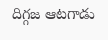దిగ్గజ ఆటగాడు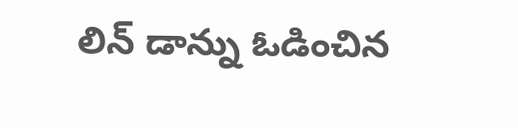లిన్ డాన్ను ఓడించిన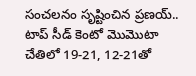సంచలనం సృష్టించిన ప్రణయ్.. టాప్ సీడ్ కెంటో మొమొటా చేతిలో 19-21, 12-21తో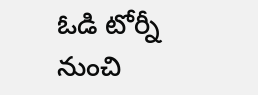ఓడి టోర్నీ నుంచి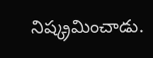నిష్క్రమించాడు.